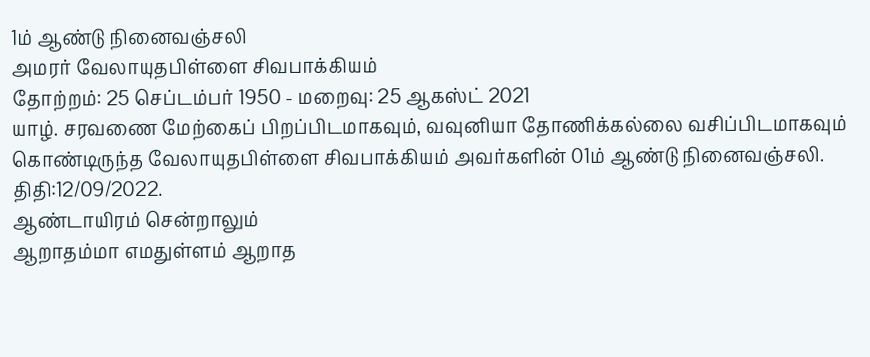1ம் ஆண்டு நினைவஞ்சலி
அமரர் வேலாயுதபிள்ளை சிவபாக்கியம்
தோற்றம்: 25 செப்டம்பர் 1950 - மறைவு: 25 ஆகஸ்ட் 2021
யாழ். சரவணை மேற்கைப் பிறப்பிடமாகவும், வவுனியா தோணிக்கல்லை வசிப்பிடமாகவும் கொண்டிருந்த வேலாயுதபிள்ளை சிவபாக்கியம் அவர்களின் 01ம் ஆண்டு நினைவஞ்சலி.
திதி:12/09/2022.
ஆண்டாயிரம் சென்றாலும்
ஆறாதம்மா எமதுள்ளம் ஆறாத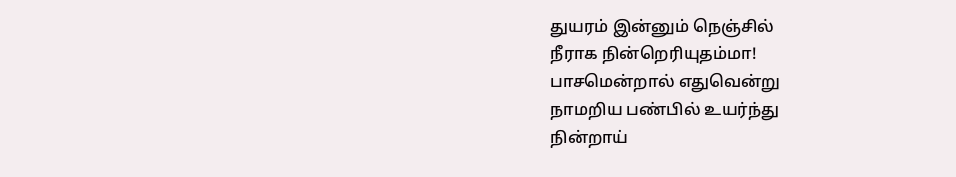துயரம் இன்னும் நெஞ்சில்
நீராக நின்றெரியுதம்மா!
பாசமென்றால் எதுவென்று
நாமறிய பண்பில் உயர்ந்து
நின்றாய்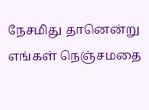நேசமிது தானென்று
எங்கள் நெஞ்சமதை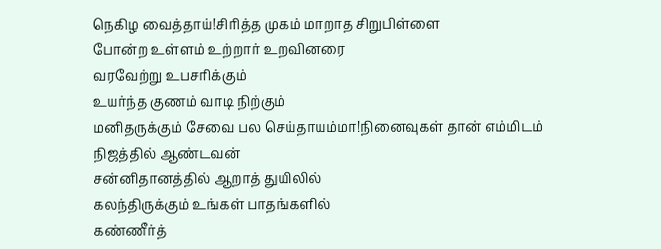நெகிழ வைத்தாய்!சிரித்த முகம் மாறாத சிறுபிள்ளை
போன்ற உள்ளம் உற்றார் உறவினரை
வரவேற்று உபசரிக்கும்
உயர்ந்த குணம் வாடி நிற்கும்
மனிதருக்கும் சேவை பல செய்தாயம்மா!நினைவுகள் தான் எம்மிடம்
நிஜத்தில் ஆண்டவன்
சன்னிதானத்தில் ஆறாத் துயிலில்
கலந்திருக்கும் உங்கள் பாதங்களில்
கண்ணீர்த்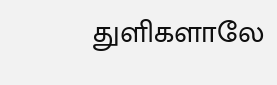துளிகளாலே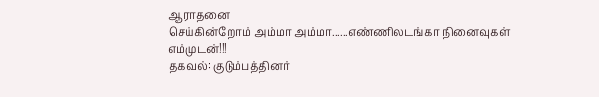ஆராதனை
செய்கின்றோம் அம்மா அம்மா......எண்ணிலடங்கா நினைவுகள் எம்முடன்!!!
தகவல்: குடும்பத்தினர்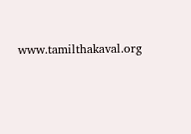www.tamilthakaval.org